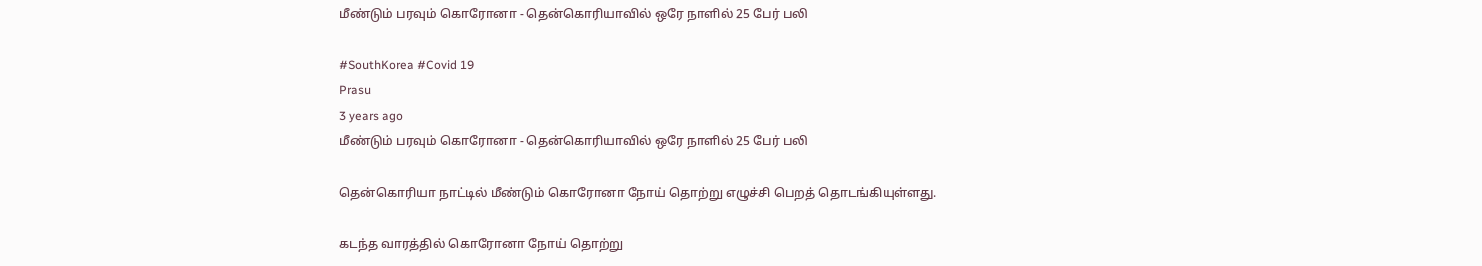மீண்டும் பரவும் கொரோனா - தென்கொரியாவில் ஒரே நாளில் 25 பேர் பலி

#SouthKorea #Covid 19
Prasu
3 years ago
மீண்டும் பரவும் கொரோனா - தென்கொரியாவில் ஒரே நாளில் 25 பேர் பலி

தென்கொரியா நாட்டில் மீண்டும் கொரோனா நோய் தொற்று எழுச்சி பெறத் தொடங்கியுள்ளது.

கடந்த வாரத்தில் கொரோனா நோய் தொற்று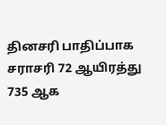தினசரி பாதிப்பாக சராசரி 72 ஆயிரத்து 735 ஆக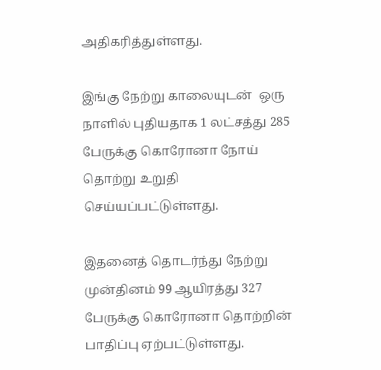அதிகரித்துள்ளது.

இங்கு நேற்று காலையுடன்  ஒரு நாளில் புதியதாக 1 லட்சத்து 285 பேருக்கு கொரோனா நோய் தொற்று உறுதி செய்யப்பட்டுள்ளது.

இதனைத் தொடர்ந்து நேற்று  முன்தினம் 99 ஆயிரத்து 327 பேருக்கு கொரோனா தொற்றின் பாதிப்பு ஏற்பட்டுள்ளது.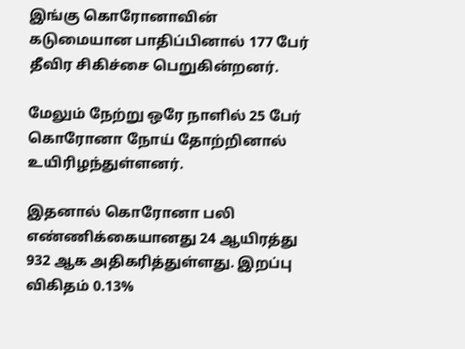இங்கு கொரோனாவின் கடுமையான பாதிப்பினால் 177 பேர் தீவிர சிகிச்சை பெறுகின்றனர்.

மேலும் நேற்று ஒரே நாளில் 25 பேர் கொரோனா நோய் தோற்றினால்  உயிரிழந்துள்ளனர்.

இதனால் கொரோனா பலி எண்ணிக்கையானது 24 ஆயிரத்து 932 ஆக அதிகரித்துள்ளது. இறப்பு விகிதம் 0.13%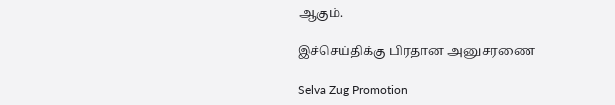ஆகும்.

இச்செய்திக்கு பிரதான அனுசரணை

Selva Zug Promotion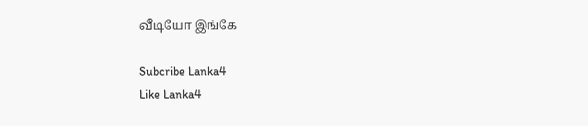வீடியோ இங்கே

Subcribe Lanka4
Like Lanka4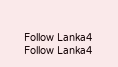Follow Lanka4
Follow Lanka4